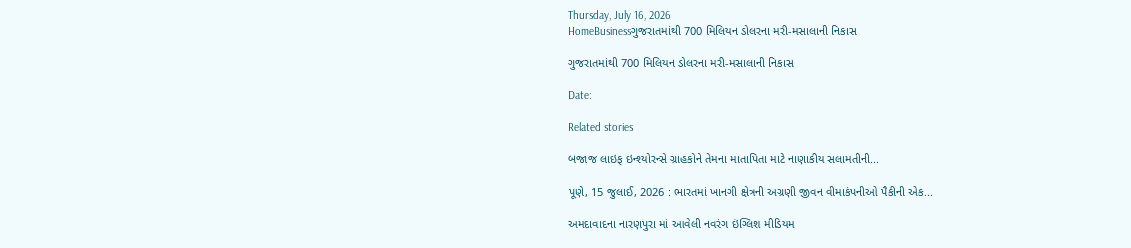Thursday, July 16, 2026
HomeBusinessગુજરાતમાંથી 700 મિલિયન ડોલરના મરી-મસાલાની નિકાસ

ગુજરાતમાંથી 700 મિલિયન ડોલરના મરી-મસાલાની નિકાસ

Date:

Related stories

બજાજ લાઇફ ઇન્શ્યોરન્સે ગ્રાહકોને તેમના માતાપિતા માટે નાણાકીય સલામતીની...

પૂણે, 15 જુલાઈ, 2026 : ભારતમાં ખાનગી ક્ષેત્રની અગ્રણી જીવન વીમાકંપનીઓ પૈકીની એક...

અમદાવાદના નારણપુરા માં આવેલી નવરંગ ઇંગ્લિશ મીડિયમ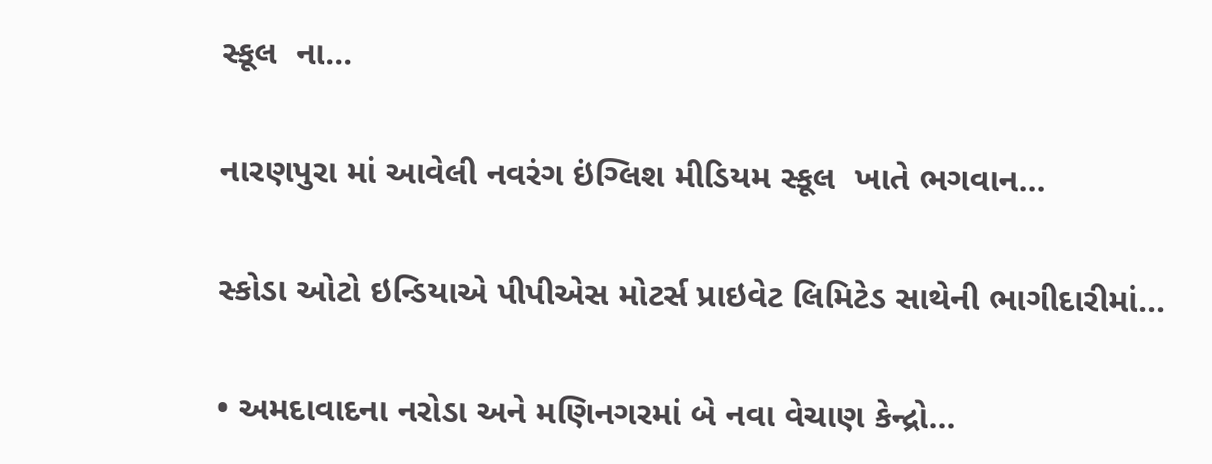સ્કૂલ  ના...

નારણપુરા માં આવેલી નવરંગ ઇંગ્લિશ મીડિયમ સ્કૂલ  ખાતે ભગવાન...

સ્કોડા ઓટો ઇન્ડિયાએ પીપીએસ મોટર્સ પ્રાઇવેટ લિમિટેડ સાથેની ભાગીદારીમાં...

• અમદાવાદના નરોડા અને મણિનગરમાં બે નવા વેચાણ કેન્દ્રો...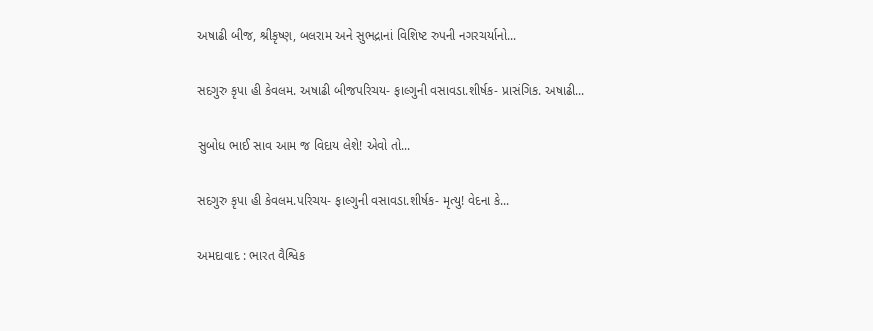અષાઢી બીજ, શ્રીકૃષ્ણ, બલરામ અને સુભદ્રાનાં વિશિષ્ટ રુપની નગરચર્યાનો...

સદગુરુ કૃપા હી કેવલમ. અષાઢી બીજપરિચય- ફાલ્ગુની વસાવડા.શીર્ષક- પ્રાસંગિક. અષાઢી...

સુબોધ ભાઈ સાવ આમ જ વિદાય લેશે! એવો તો...

સદગુરુ કૃપા હી કેવલમ.પરિચય- ફાલ્ગુની વસાવડા.શીર્ષક- મૃત્યુ! વેદના કે...

અમદાવાદ : ભારત વૈશ્વિક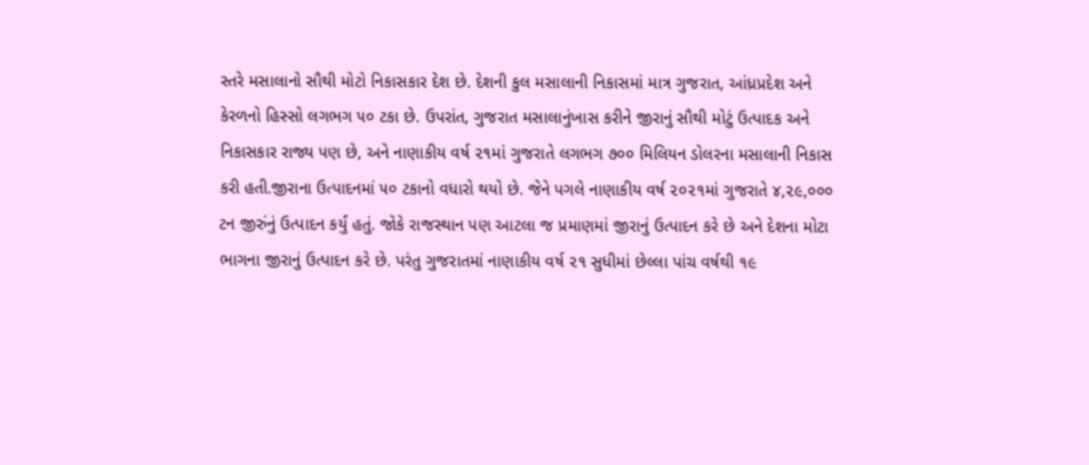સ્તરે મસાલાનો સૌથી મોટો નિકાસકાર દેશ છે. દેશની કુલ મસાલાની નિકાસમાં માત્ર ગુજરાત, આંધ્રપ્રદેશ અને કેરળનો હિસ્સો લગભગ ૫૦ ટકા છે. ઉપરાંત, ગુજરાત મસાલાનુંખાસ કરીને જીરાનું સૌથી મોટું ઉત્પાદક અને નિકાસકાર રાજ્ય પણ છે, અને નાણાકીય વર્ષ ૨૧માં ગુજરાતે લગભગ ૭૦૦ મિલિયન ડોલરના મસાલાની નિકાસ કરી હતી.જીરાના ઉત્પાદનમાં ૫૦ ટકાનો વધારો થયો છે. જેને પગલે નાણાકીય વર્ષ ૨૦૨૧માં ગુજરાતે ૪,૨૯,૦૦૦ ટન જીરુંનું ઉત્પાદન કર્યું હતું. જોકે રાજસ્થાન પણ આટલા જ પ્રમાણમાં જીરાનું ઉત્પાદન કરે છે અને દેશના મોટા ભાગના જીરાનું ઉત્પાદન કરે છે. પરંતુ ગુજરાતમાં નાણાકીય વર્ષ ૨૧ સુધીમાં છેલ્લા પાંચ વર્ષથી ૧૯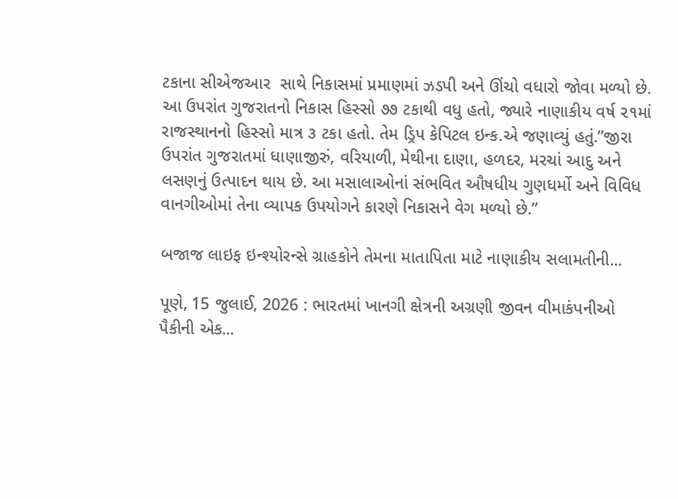ટકાના સીએજઆર  સાથે નિકાસમાં પ્રમાણમાં ઝડપી અને ઊંચો વધારો જોવા મળ્યો છે. આ ઉપરાંત ગુજરાતનો નિકાસ હિસ્સો ૭૭ ટકાથી વધુ હતો, જ્યારે નાણાકીય વર્ષ ૨૧માં રાજસ્થાનનો હિસ્સો માત્ર ૩ ટકા હતો. તેમ ડ્રિપ કેપિટલ ઇન્ક.એ જણાવ્યું હતું.”જીરા ઉપરાંત ગુજરાતમાં ધાણાજીરું, વરિયાળી, મેથીના દાણા, હળદર, મરચાં આદુ અને લસણનું ઉત્પાદન થાય છે. આ મસાલાઓનાં સંભવિત ઔષધીય ગુણધર્મો અને વિવિધ વાનગીઓમાં તેના વ્યાપક ઉપયોગને કારણે નિકાસને વેગ મળ્યો છે.”

બજાજ લાઇફ ઇન્શ્યોરન્સે ગ્રાહકોને તેમના માતાપિતા માટે નાણાકીય સલામતીની...

પૂણે, 15 જુલાઈ, 2026 : ભારતમાં ખાનગી ક્ષેત્રની અગ્રણી જીવન વીમાકંપનીઓ પૈકીની એક...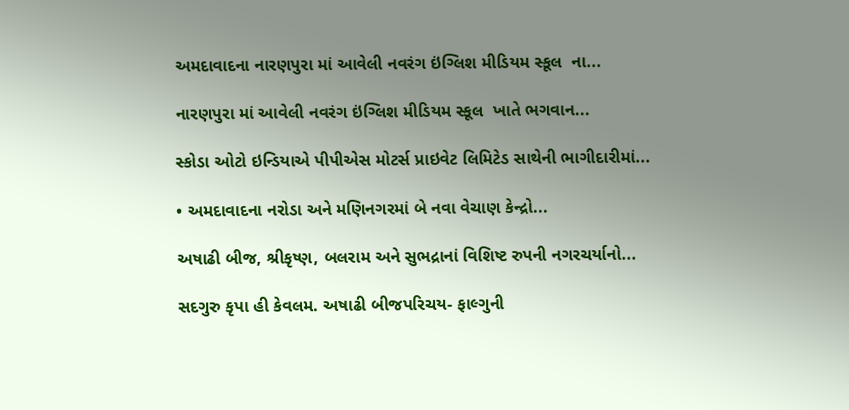અમદાવાદના નારણપુરા માં આવેલી નવરંગ ઇંગ્લિશ મીડિયમ સ્કૂલ  ના...

નારણપુરા માં આવેલી નવરંગ ઇંગ્લિશ મીડિયમ સ્કૂલ  ખાતે ભગવાન...

સ્કોડા ઓટો ઇન્ડિયાએ પીપીએસ મોટર્સ પ્રાઇવેટ લિમિટેડ સાથેની ભાગીદારીમાં...

• અમદાવાદના નરોડા અને મણિનગરમાં બે નવા વેચાણ કેન્દ્રો...

અષાઢી બીજ, શ્રીકૃષ્ણ, બલરામ અને સુભદ્રાનાં વિશિષ્ટ રુપની નગરચર્યાનો...

સદગુરુ કૃપા હી કેવલમ. અષાઢી બીજપરિચય- ફાલ્ગુની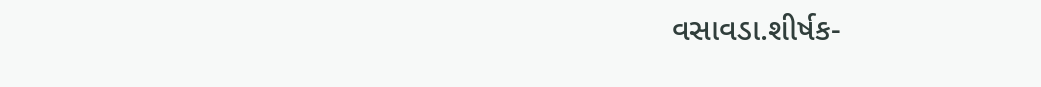વસાવડા.શીર્ષક-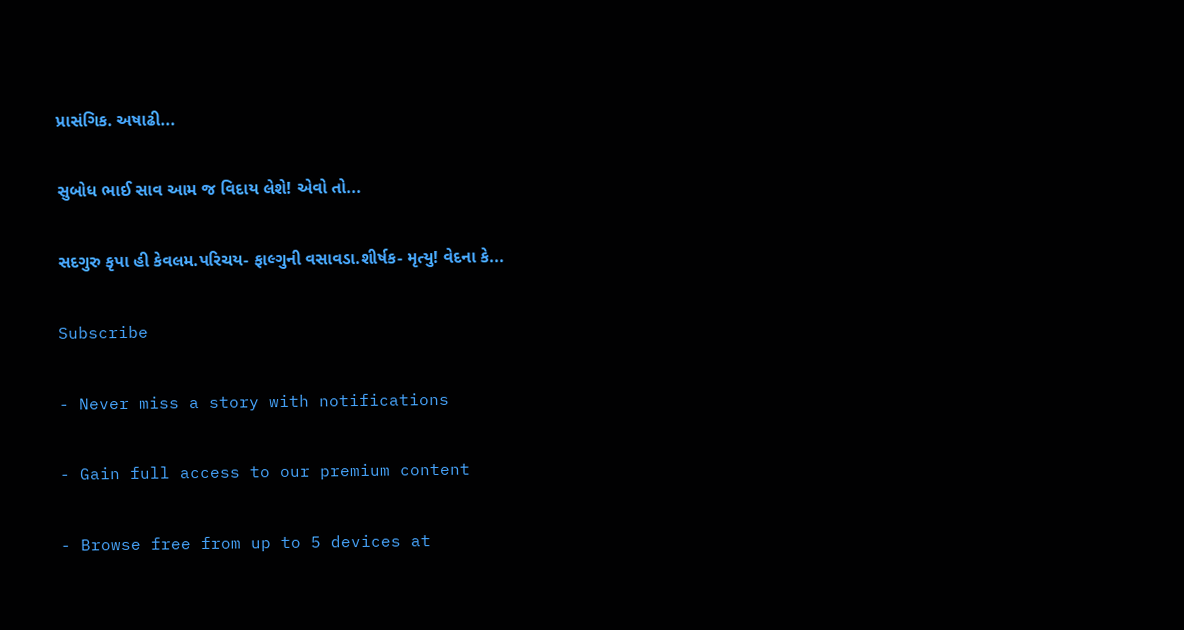પ્રાસંગિક. અષાઢી...

સુબોધ ભાઈ સાવ આમ જ વિદાય લેશે! એવો તો...

સદગુરુ કૃપા હી કેવલમ.પરિચય- ફાલ્ગુની વસાવડા.શીર્ષક- મૃત્યુ! વેદના કે...

Subscribe

- Never miss a story with notifications

- Gain full access to our premium content

- Browse free from up to 5 devices at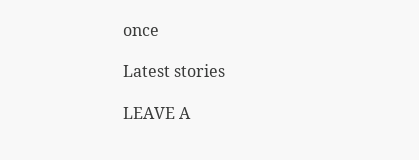once

Latest stories

LEAVE A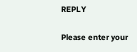REPLY

Please enter your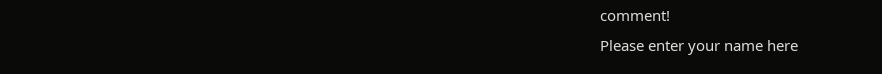comment!
Please enter your name here